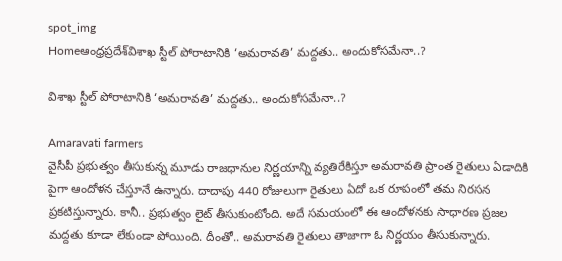spot_img
Homeఆంధ్రప్రదేశ్‌విశాఖ స్టీల్ పోరాటానికి ‘అమ‌రావ‌తి’ మ‌ద్ద‌తు.. అందుకోస‌మేనా..?

విశాఖ స్టీల్ పోరాటానికి ‘అమ‌రావ‌తి’ మ‌ద్ద‌తు.. అందుకోస‌మేనా..?

Amaravati farmers
వైసీపీ ప్రభుత్వం తీసుకున్న మూడు రాజధానుల నిర్ణయాన్ని వ్యతిరేకిస్తూ అమరావతి ప్రాంత రైతులు ఏడాదికి పైగా ఆందోళన చేస్తూనే ఉన్నారు. దాదాపు 440 రోజులుగా రైతులు ఏదో ఒక రూపంలో తమ నిరసన ప్రకటిస్తున్నారు. కానీ.. ప్రభుత్వం లైట్ తీసుకుంటోంది. అదే సమయంలో ఈ ఆందోళనకు సాధారణ ప్రజల మద్దతు కూడా లేకుండా పోయింది. దీంతో.. అమరావతి రైతులు తాజాగా ఓ నిర్ణయం తీసుకున్నారు.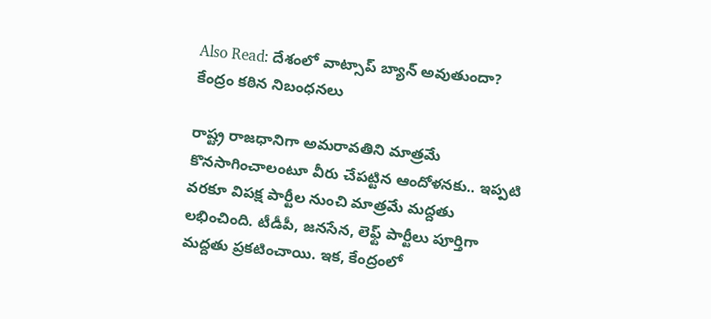Also Read: దేశంలో వాట్సాప్ బ్యాన్ అవుతుందా? కేంద్రం కఠిన నిబంధనలు

రాష్ట్ర రాజధానిగా అమరావతిని మాత్రమే కొనసాగించాలంటూ వీరు చేపట్టిన ఆందోళనకు.. ఇప్పటి వరకూ విప‌క్ష పార్టీల నుంచి మాత్ర‌మే మ‌ద్ద‌తు ల‌భించింది. టీడీపీ, జనసేన, లెఫ్ట్ పార్టీలు పూర్తిగా మద్దతు ప్రకటించాయి. ఇక‌, కేంద్రంలో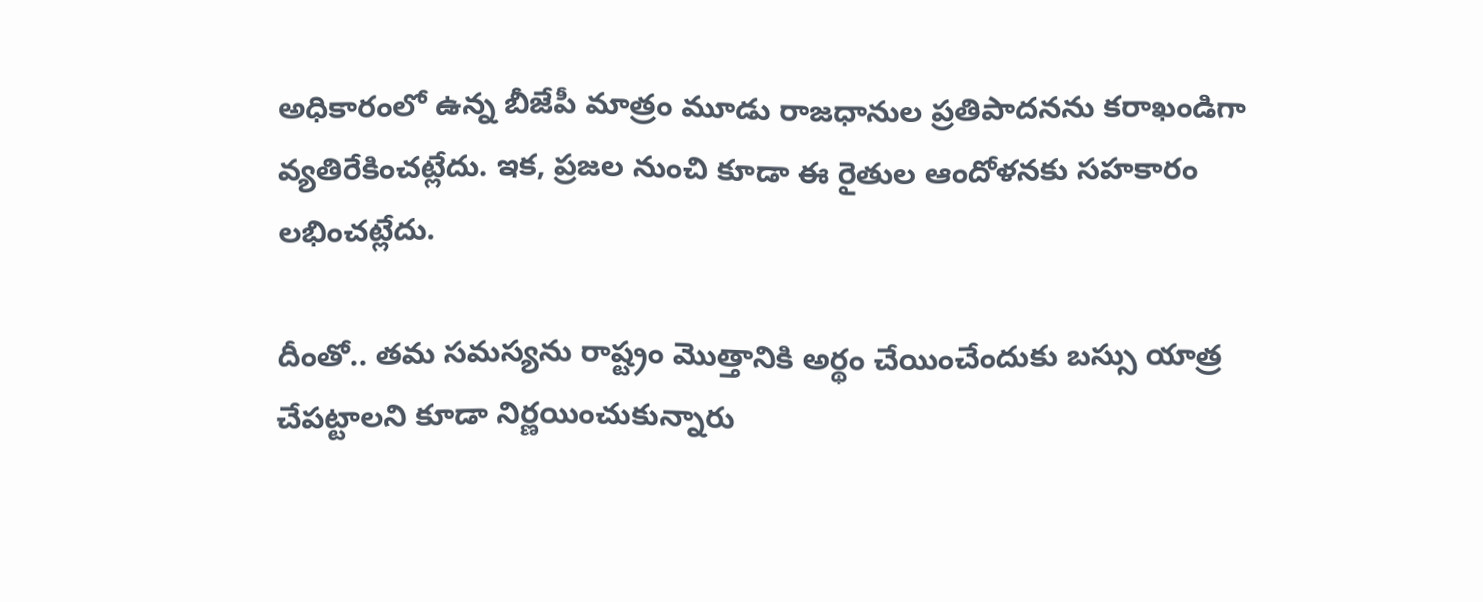అధికారంలో ఉన్న బీజేపీ మాత్రం మూడు రాజధానుల ప్రతిపాదనను క‌రాఖండిగా వ్య‌తిరేకించట్లేదు. ఇక‌, ప్ర‌జ‌ల నుంచి కూడా ఈ రైతుల ఆందోళ‌న‌కు స‌హ‌కారం ల‌భించ‌ట్లేదు.

దీంతో.. త‌మ స‌మ‌స్య‌ను రాష్ట్రం మొత్తానికి అర్థం చేయించేందుకు బ‌స్సు యాత్ర చేప‌ట్టాల‌ని కూడా నిర్ణ‌యించుకున్నారు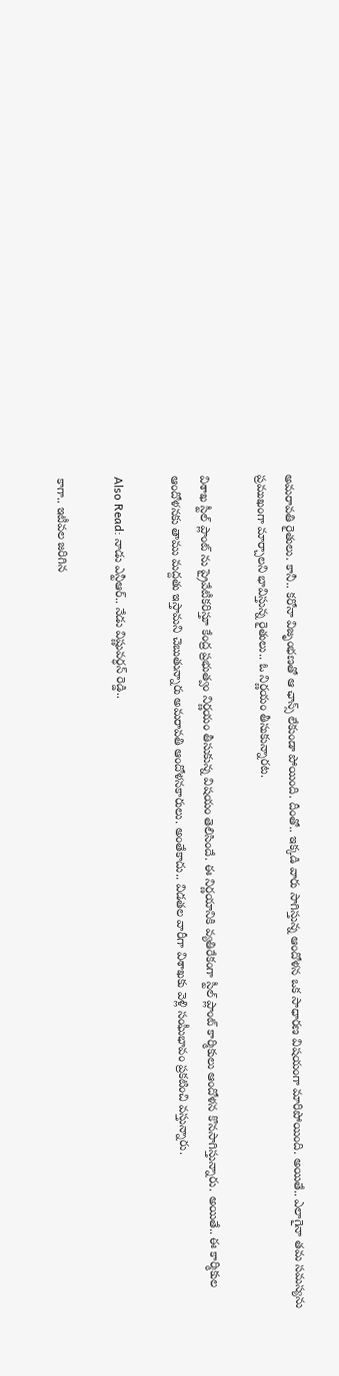అమ‌రావ‌తి రైతులు. కానీ.. క‌రోనా విజృంభ‌ణ‌తో ఆ ఛాన్స్ లేకుండా పోయింది. దీంతో.. ఇక్క‌డి వారు సాగిస్తున్న ఆందోళ‌న ఒక సాధార‌ణ విష‌యంగా మారిపోయింది. అయితే.. ఎలాగైనా త‌మ స‌మ‌స్య‌ను ప్ర‌ముఖంగా మార్చాల‌ని భావిస్తున్న రైతులు.. ఓ నిర్ణ‌యం తీసుకున్నార‌ట‌.

విశాఖ స్టీల్ ప్లాంట్ ను ప్రైవేటీక‌రిస్తూ కేంద్ర ప్ర‌భుత్వం నిర్ణ‌యం తీసుకున్న విష‌యం తెలిసిందే. ఈ నిర్ణ‌యానికి వ్య‌తిరేకంగా స్టీల్ ప్లాంట్ కార్మికులు ఆందోళ‌న కొన‌సాగిస్తున్నారు. అయితే.. ఈ కార్మికుల‌ ఆందోళ‌న‌కు తాము మ‌ద్ద‌తు ఇస్తామ‌ని చెబుతున్నారు అమ‌రావ‌తి ఆందోళ‌న‌కారులు. అంతేకాదు.. విడతల వారీగా విశాఖకు వెళ్లి సంఘీభావం ప్ర‌క‌టించి వ‌స్తున్నారు.

Also Read: నాడు ఎన్టీఆర్.. నేడు విష్ణువర్ధన్ రెడ్డి..

కాగా.. ఇటీవ‌ల జ‌రిగిన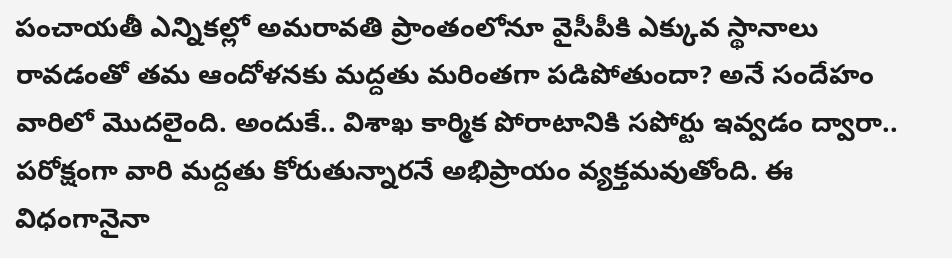పంచాయతీ ఎన్నికల్లో అమరావతి ప్రాంతంలోనూ వైసీపీకి ఎక్కువ స్థానాలు రావ‌డంతో త‌మ ఆందోళ‌న‌కు మ‌ద్ద‌తు మ‌రింత‌గా ప‌డిపోతుందా? అనే సందేహం వారిలో మొద‌లైంది. అందుకే.. విశాఖ కార్మిక పోరాటానికి స‌పోర్టు ఇవ్వ‌డం ద్వారా.. ప‌రోక్షంగా వారి మ‌ద్ద‌తు కోరుతున్నార‌నే అభిప్రాయం వ్య‌క్త‌మ‌వుతోంది. ఈ విధంగానైనా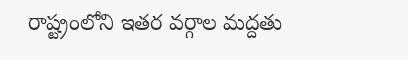రాష్ట్రంలోని ఇత‌ర వ‌ర్గాల మ‌ద్ద‌తు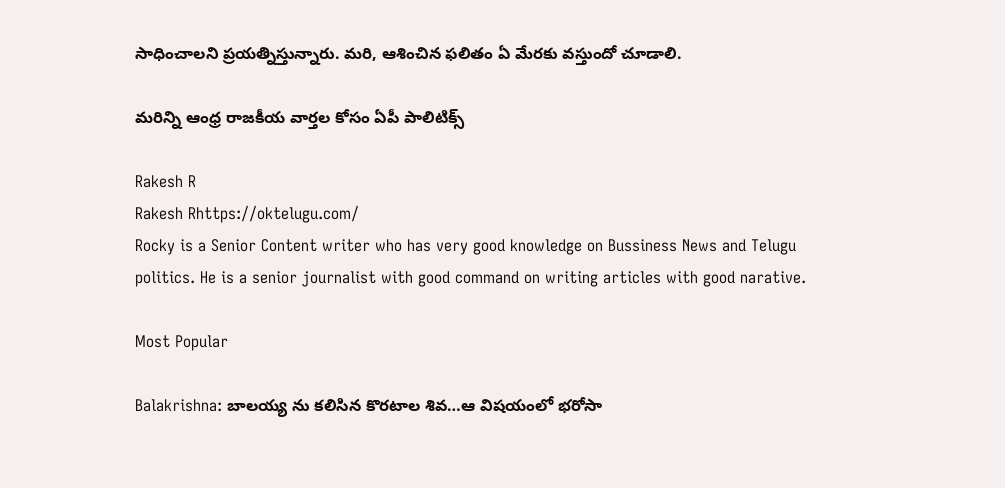సాధించాల‌ని ప్ర‌య‌త్నిస్తున్నారు. మ‌రి, ఆశించిన ఫ‌లితం ఏ మేర‌కు వ‌స్తుందో చూడాలి.

మరిన్ని ఆంధ్ర రాజకీయ వార్తల కోసం ఏపీ పాలిటిక్స్

Rakesh R
Rakesh Rhttps://oktelugu.com/
Rocky is a Senior Content writer who has very good knowledge on Bussiness News and Telugu politics. He is a senior journalist with good command on writing articles with good narative.

Most Popular

Balakrishna: బాలయ్య ను కలిసిన కొరటాల శివ…ఆ విషయంలో భరోసా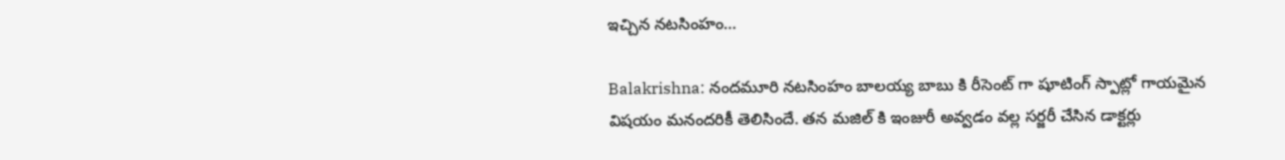ఇచ్చిన నటసింహం…

Balakrishna: నందమూరి నటసింహం బాలయ్య బాబు కి రీసెంట్ గా షూటింగ్ స్పాట్లో గాయమైన విషయం మనందరికీ తెలిసిందే. తన మజిల్ కి ఇంజురీ అవ్వడం వల్ల సర్జరీ చేసిన డాక్టర్లు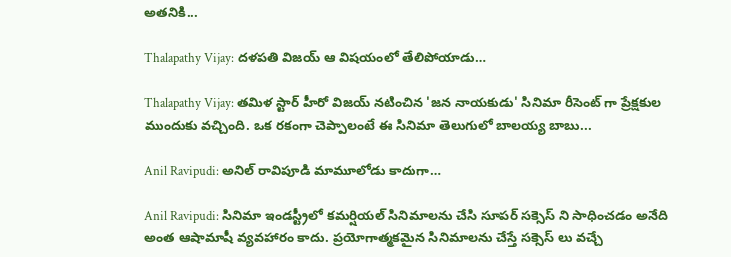అతనికి...

Thalapathy Vijay: దళపతి విజయ్ ఆ విషయంలో తేలిపోయాడు…

Thalapathy Vijay: తమిళ స్టార్ హీరో విజయ్ నటించిన 'జన నాయకుడు' సినిమా రీసెంట్ గా ప్రేక్షకుల ముందుకు వచ్చింది. ఒక రకంగా చెప్పాలంటే ఈ సినిమా తెలుగులో బాలయ్య బాబు...

Anil Ravipudi: అనిల్ రావిపూడి మామూలోడు కాదుగా…

Anil Ravipudi: సినిమా ఇండస్ట్రీలో కమర్షియల్ సినిమాలను చేసి సూపర్ సక్సెస్ ని సాధించడం అనేది అంత ఆషామాషీ వ్యవహారం కాదు. ప్రయోగాత్మకమైన సినిమాలను చేస్తే సక్సెస్ లు వచ్చే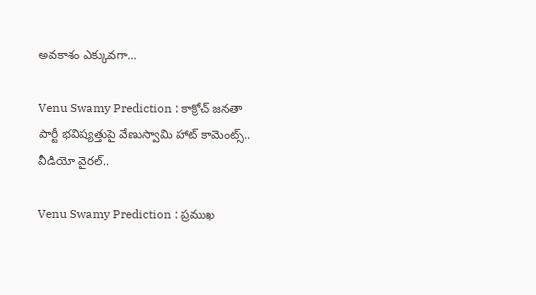అవకాశం ఎక్కువగా...

Venu Swamy Prediction : కాక్రోచ్ జనతా పార్టీ భవిష్యత్తుపై వేణుస్వామి హాట్ కామెంట్స్.. వీడియో వైరల్..

Venu Swamy Prediction : ప్రముఖ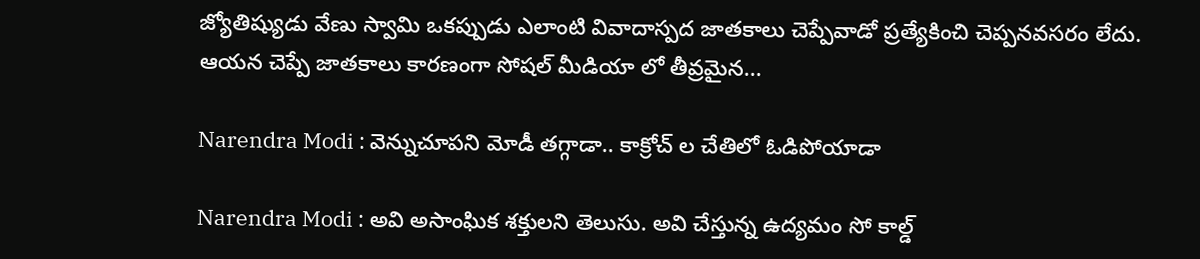జ్యోతిష్యుడు వేణు స్వామి ఒకప్పుడు ఎలాంటి వివాదాస్పద జాతకాలు చెప్పేవాడో ప్రత్యేకించి చెప్పనవసరం లేదు. ఆయన చెప్పే జాతకాలు కారణంగా సోషల్ మీడియా లో తీవ్రమైన...

Narendra Modi : వెన్నుచూపని మోడీ తగ్గాడా.. కాక్రోచ్ ల చేతిలో ఓడిపోయాడా

Narendra Modi : అవి అసాంఘిక శక్తులని తెలుసు. అవి చేస్తున్న ఉద్యమం సో కాల్డ్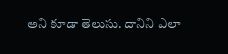అని కూడా తెలుసు. దానిని ఎలా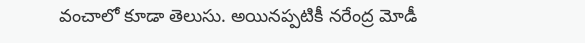వంచాలో కూడా తెలుసు. అయినప్పటికీ నరేంద్ర మోడీ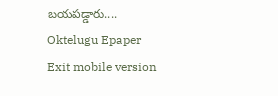బయపడ్డారు....
Oktelugu Epaper
Exit mobile version